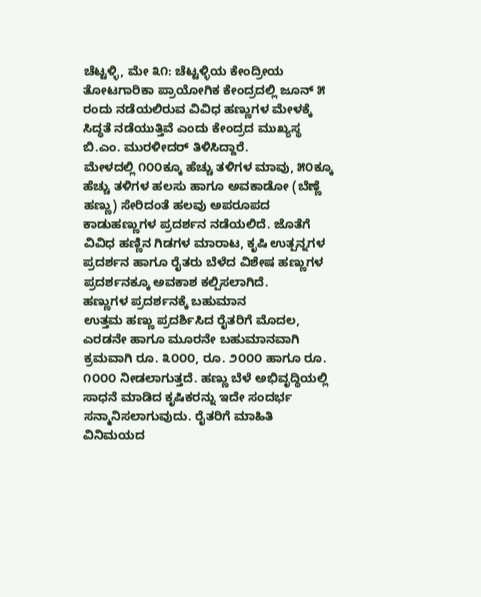ಚೆಟ್ಟಳ್ಳಿ, ಮೇ ೩೧: ಚೆಟ್ಟಳ್ಳಿಯ ಕೇಂದ್ರೀಯ ತೋಟಗಾರಿಕಾ ಪ್ರಾಯೋಗಿಕ ಕೇಂದ್ರದಲ್ಲಿ ಜೂನ್ ೫ ರಂದು ನಡೆಯಲಿರುವ ವಿವಿಧ ಹಣ್ಣುಗಳ ಮೇಳಕ್ಕೆ ಸಿದ್ಧತೆ ನಡೆಯುತ್ತಿವೆ ಎಂದು ಕೇಂದ್ರದ ಮುಖ್ಯಸ್ಥ ಬಿ.ಎಂ. ಮುರಳೀದರ್ ತಿಳಿಸಿದ್ದಾರೆ.
ಮೇಳದಲ್ಲಿ ೧೦೦ಕ್ಕೂ ಹೆಚ್ಚು ತಳಿಗಳ ಮಾವು, ೫೦ಕ್ಕೂ ಹೆಚ್ಚು ತಳಿಗಳ ಹಲಸು ಹಾಗೂ ಅವಕಾಡೋ (ಬೆಣ್ಣೆ ಹಣ್ಣು) ಸೇರಿದಂತೆ ಹಲವು ಅಪರೂಪದ ಕಾಡುಹಣ್ಣುಗಳ ಪ್ರದರ್ಶನ ನಡೆಯಲಿದೆ. ಜೊತೆಗೆ ವಿವಿಧ ಹಣ್ಣಿನ ಗಿಡಗಳ ಮಾರಾಟ, ಕೃಷಿ ಉತ್ಪನ್ನಗಳ ಪ್ರದರ್ಶನ ಹಾಗೂ ರೈತರು ಬೆಳೆದ ವಿಶೇಷ ಹಣ್ಣುಗಳ ಪ್ರದರ್ಶನಕ್ಕೂ ಅವಕಾಶ ಕಲ್ಪಿಸಲಾಗಿದೆ.
ಹಣ್ಣುಗಳ ಪ್ರದರ್ಶನಕ್ಕೆ ಬಹುಮಾನ
ಉತ್ತಮ ಹಣ್ಣು ಪ್ರದರ್ಶಿಸಿದ ರೈತರಿಗೆ ಮೊದಲ, ಎರಡನೇ ಹಾಗೂ ಮೂರನೇ ಬಹುಮಾನವಾಗಿ ಕ್ರಮವಾಗಿ ರೂ. ೩೦೦೦, ರೂ. ೨೦೦೦ ಹಾಗೂ ರೂ. ೧೦೦೦ ನೀಡಲಾಗುತ್ತದೆ. ಹಣ್ಣು ಬೆಳೆ ಅಭಿವೃದ್ಧಿಯಲ್ಲಿ ಸಾಧನೆ ಮಾಡಿದ ಕೃಷಿಕರನ್ನು ಇದೇ ಸಂದರ್ಭ ಸನ್ಮಾನಿಸಲಾಗುವುದು. ರೈತರಿಗೆ ಮಾಹಿತಿ ವಿನಿಮಯದ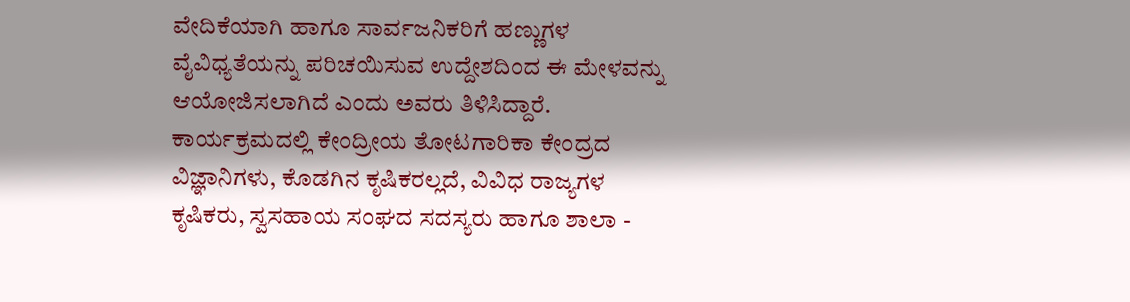ವೇದಿಕೆಯಾಗಿ ಹಾಗೂ ಸಾರ್ವಜನಿಕರಿಗೆ ಹಣ್ಣುಗಳ ವೈವಿಧ್ಯತೆಯನ್ನು ಪರಿಚಯಿಸುವ ಉದ್ದೇಶದಿಂದ ಈ ಮೇಳವನ್ನು ಆಯೋಜಿಸಲಾಗಿದೆ ಎಂದು ಅವರು ತಿಳಿಸಿದ್ದಾರೆ.
ಕಾರ್ಯಕ್ರಮದಲ್ಲಿ ಕೇಂದ್ರೀಯ ತೋಟಗಾರಿಕಾ ಕೇಂದ್ರದ ವಿಜ್ಞಾನಿಗಳು, ಕೊಡಗಿನ ಕೃಷಿಕರಲ್ಲದೆ, ವಿವಿಧ ರಾಜ್ಯಗಳ ಕೃಷಿಕರು, ಸ್ವಸಹಾಯ ಸಂಘದ ಸದಸ್ಯರು ಹಾಗೂ ಶಾಲಾ -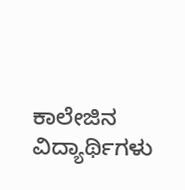ಕಾಲೇಜಿನ ವಿದ್ಯಾರ್ಥಿಗಳು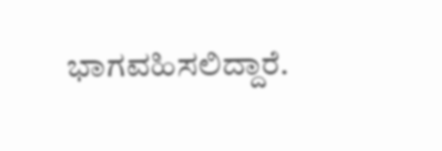ಭಾಗವಹಿಸಲಿದ್ದಾರೆ.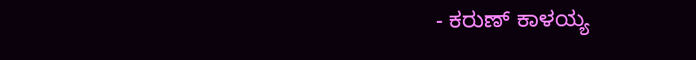- ಕರುಣ್ ಕಾಳಯ್ಯ